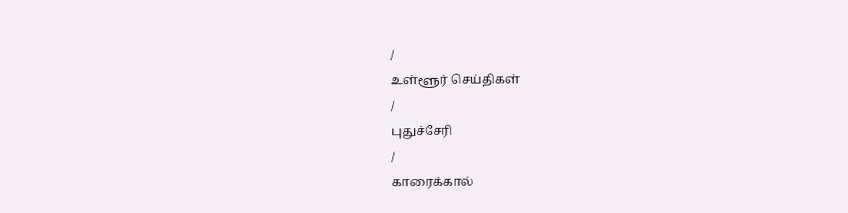/
உள்ளூர் செய்திகள்
/
புதுச்சேரி
/
காரைக்கால்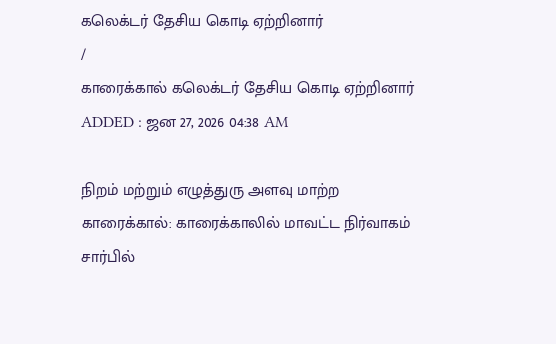கலெக்டர் தேசிய கொடி ஏற்றினார்
/
காரைக்கால் கலெக்டர் தேசிய கொடி ஏற்றினார்
ADDED : ஜன 27, 2026 04:38 AM

நிறம் மற்றும் எழுத்துரு அளவு மாற்ற
காரைக்கால்: காரைக்காலில் மாவட்ட நிர்வாகம் சார்பில்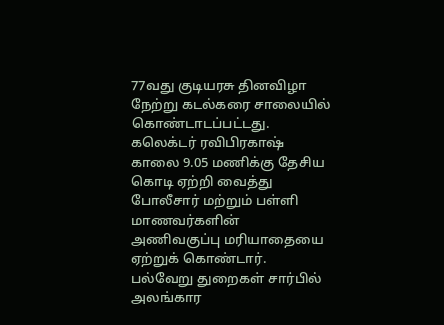77வது குடியரசு தினவிழா நேற்று கடல்கரை சாலையில் கொண்டாடப்பட்டது.
கலெக்டர் ரவிபிரகாஷ் காலை 9.05 மணிக்கு தேசிய கொடி ஏற்றி வைத்து போலீசார் மற்றும் பள்ளி மாணவர்களின் அணிவகுப்பு மரியாதையை ஏற்றுக் கொண்டார். பல்வேறு துறைகள் சார்பில் அலங்கார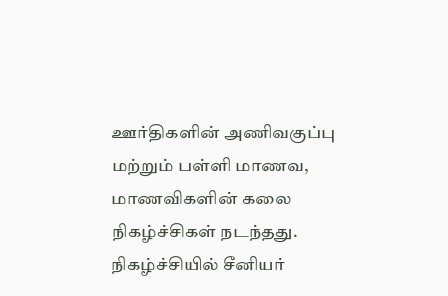ஊர்திகளின் அணிவகுப்பு மற்றும் பள்ளி மாணவ, மாணவிகளின் கலை நிகழ்ச்சிகள் நடந்தது.
நிகழ்ச்சியில் சீனியர்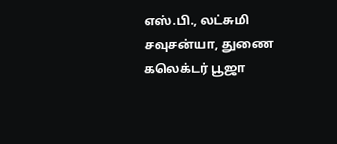எஸ்.பி., லட்சுமி சவுசன்யா, துணை கலெக்டர் பூஜா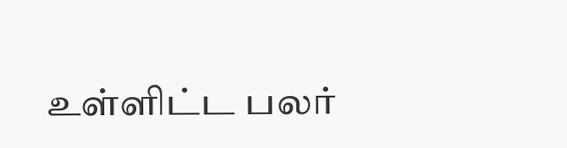உள்ளிட்ட பலர்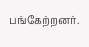பங்கேற்றனர்.